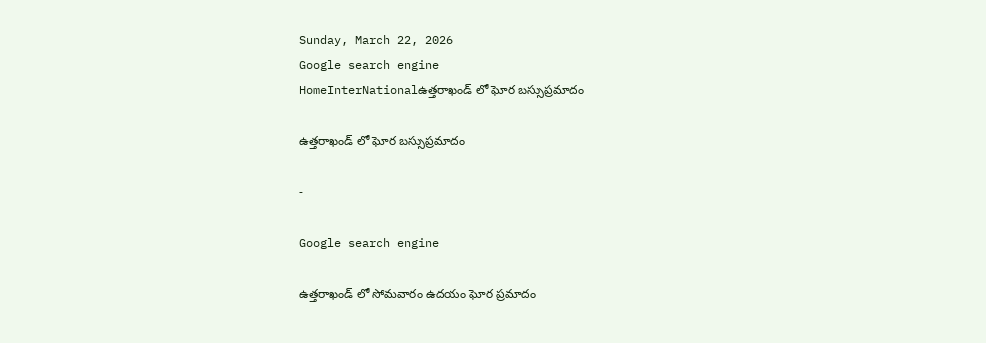Sunday, March 22, 2026
Google search engine
HomeInterNationalఉత్తరాఖండ్ లో ఘోర బస్సుప్ర‌మాదం

ఉత్తరాఖండ్ లో ఘోర బస్సుప్ర‌మాదం

-

Google search engine

ఉత్తరాఖండ్ లో సోమవారం ఉదయం ఘోర ప్రమాదం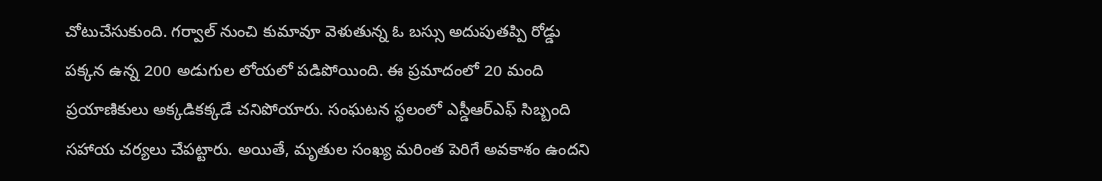చోటుచేసుకుంది. గర్వాల్ నుంచి కుమావూ వెళుతున్న ఓ బస్సు అదుపుతప్పి రోడ్డు పక్కన ఉన్న 200 అడుగుల లోయలో పడిపోయింది. ఈ ప్రమాదంలో 20 మంది ప్రయాణికులు అక్కడికక్కడే చనిపోయారు. సంఘటన స్థలంలో ఎస్డీఆర్ఎఫ్ సిబ్బంది సహాయ చర్యలు చేపట్టారు. అయితే, మృతుల సంఖ్య మరింత పెరిగే అవకాశం ఉందని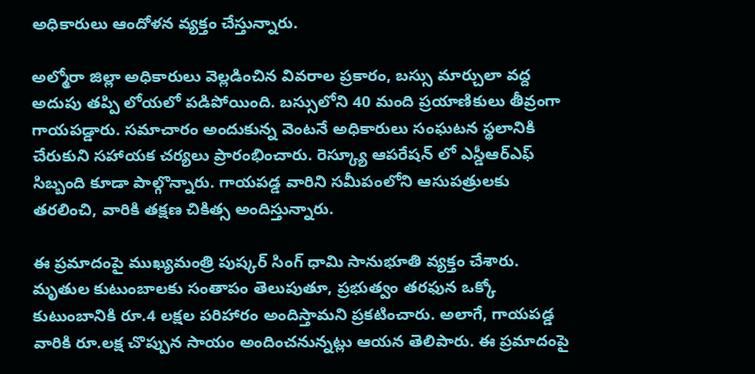అధికారులు ఆందోళన వ్యక్తం చేస్తున్నారు.

అల్మోరా జిల్లా అధికారులు వెల్లడించిన వివరాల ప్రకారం, బస్సు మార్చులా వద్ద అదుపు తప్పి లోయలో పడిపోయింది. బస్సులోని 40 మంది ప్రయాణికులు తీవ్రంగా గాయపడ్డారు. సమాచారం అందుకున్న వెంటనే అధికారులు సంఘటన స్థలానికి చేరుకుని సహాయక చర్యలు ప్రారంభించారు. రెస్క్యూ ఆపరేషన్ లో ఎస్డీఆర్ఎఫ్ సిబ్బంది కూడా పాల్గొన్నారు. గాయపడ్డ వారిని సమీపంలోని ఆసుపత్రులకు తరలించి, వారికి తక్షణ చికిత్స అందిస్తున్నారు.

ఈ ప్రమాదంపై ముఖ్యమంత్రి పుష్కర్ సింగ్ ధామి సానుభూతి వ్యక్తం చేశారు. మృతుల కుటుంబాలకు సంతాపం తెలుపుతూ, ప్రభుత్వం తరఫున ఒక్కో కుటుంబానికి రూ.4 లక్షల పరిహారం అందిస్తామని ప్రకటించారు. అలాగే, గాయపడ్డ వారికి రూ.లక్ష చొప్పున సాయం అందించనున్నట్లు ఆయన తెలిపారు. ఈ ప్రమాదంపై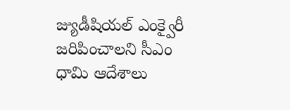జ్యుడీషియల్ ఎంక్వైరీ జరిపించాలని సీఎం ధామి ఆదేశాలు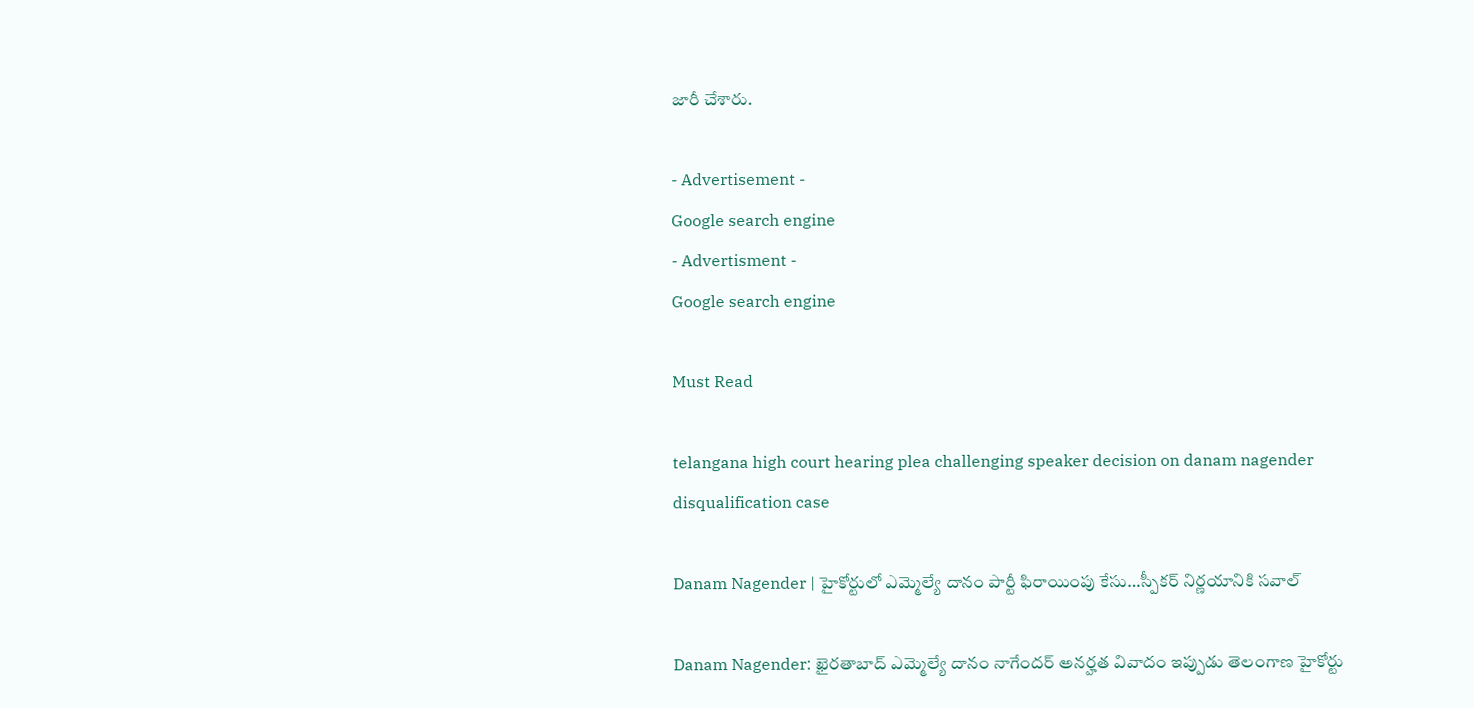జారీ చేశారు.

- Advertisement -
Google search engine
- Advertisment -
Google search engine

Must Read

telangana high court hearing plea challenging speaker decision on danam nagender disqualification case

Danam Nagender | హైకోర్టులో ఎమ్మెల్యే దానం పార్టీ ఫిరాయింపు కేసు…స్పీకర్ నిర్ణయానికి సవాల్

Danam Nagender: ఖైరతాబాద్ ఎమ్మెల్యే దానం నాగేందర్ అనర్హత వివాదం ఇప్పుడు తెలంగాణ హైకోర్టు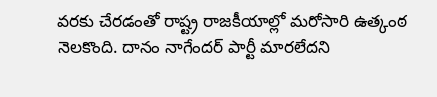వరకు చేరడంతో రాష్ట్ర రాజకీయాల్లో మరోసారి ఉత్కంఠ నెలకొంది. దానం నాగేందర్ పార్టీ మారలేదని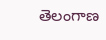తెలంగాణ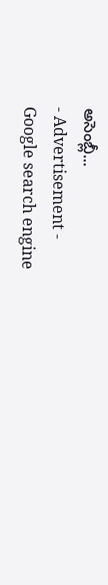అసెంబ్లీ...
- Advertisement -
Google search engine